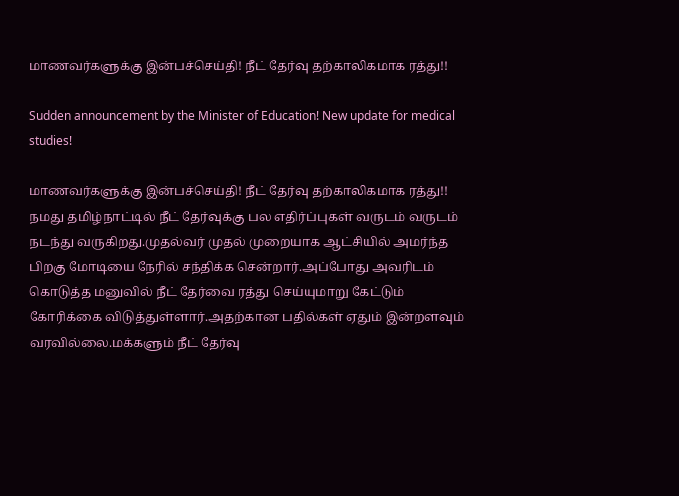மாணவர்களுக்கு இன்பச்செய்தி! நீட் தேர்வு தற்காலிகமாக ரத்து!!

Sudden announcement by the Minister of Education! New update for medical studies!

மாணவர்களுக்கு இன்பச்செய்தி! நீட் தேர்வு தற்காலிகமாக ரத்து!! நமது தமிழ்நாட்டில் நீட் தேர்வுக்கு பல எதிர்ப்புகள் வருடம் வருடம் நடந்து வருகிறது.முதல்வர் முதல் முறையாக ஆட்சியில் அமர்ந்த பிறகு மோடியை நேரில் சந்திக்க சென்றார்.அப்போது அவரிடம் கொடுத்த மனுவில் நீட் தேர்வை ரத்து செய்யுமாறு கேட்டும் கோரிக்கை விடுத்துள்ளார்.அதற்கான பதில்கள் ஏதும் இன்றளவும் வரவில்லை.மக்களும் நீட் தேர்வு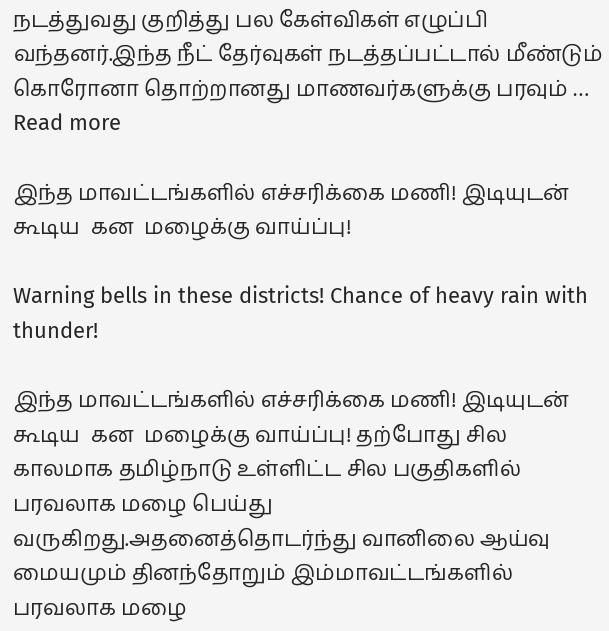நடத்துவது குறித்து பல கேள்விகள் எழுப்பி வந்தனர்.இந்த நீட் தேர்வுகள் நடத்தப்பட்டால் மீண்டும் கொரோனா தொற்றானது மாணவர்களுக்கு பரவும் … Read more

இந்த மாவட்டங்களில் எச்சரிக்கை மணி! இடியுடன் கூடிய  கன  மழைக்கு வாய்ப்பு!

Warning bells in these districts! Chance of heavy rain with thunder!

இந்த மாவட்டங்களில் எச்சரிக்கை மணி! இடியுடன் கூடிய  கன  மழைக்கு வாய்ப்பு! தற்போது சில காலமாக தமிழ்நாடு உள்ளிட்ட சில பகுதிகளில் பரவலாக மழை பெய்து வருகிறது.அதனைத்தொடர்ந்து வானிலை ஆய்வு மையமும் தினந்தோறும் இம்மாவட்டங்களில் பரவலாக மழை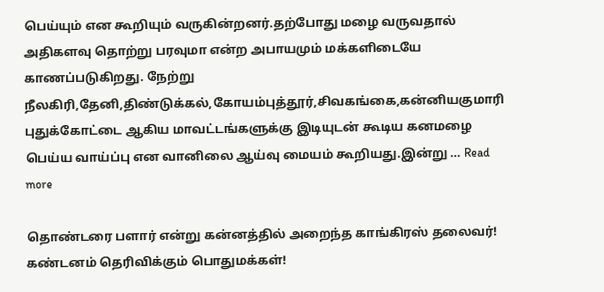பெய்யும் என கூறியும் வருகின்றனர்.தற்போது மழை வருவதால் அதிகளவு தொற்று பரவுமா என்ற அபாயமும் மக்களிடையே காணப்படுகிறது. நேற்று நீலகிரி,தேனி,திண்டுக்கல்,கோயம்புத்தூர்,சிவகங்கை,கன்னியகுமாரி புதுக்கோட்டை ஆகிய மாவட்டங்களுக்கு இடியுடன் கூடிய கனமழை பெய்ய வாய்ப்பு என வானிலை ஆய்வு மையம் கூறியது.இன்று … Read more

தொண்டரை பளார் என்று கன்னத்தில் அறைந்த காங்கிரஸ் தலைவர்! கண்டனம் தெரிவிக்கும் பொதுமக்கள்!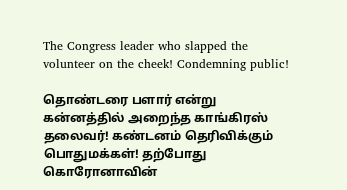The Congress leader who slapped the volunteer on the cheek! Condemning public!

தொண்டரை பளார் என்று கன்னத்தில் அறைந்த காங்கிரஸ் தலைவர்! கண்டனம் தெரிவிக்கும் பொதுமக்கள்! தற்போது கொரோனாவின்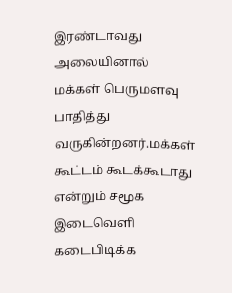இரண்டாவது அலையினால் மக்கள் பெருமளவு பாதித்து வருகின்றனர்.மக்கள் கூட்டம் கூடக்கூடாது என்றும் சமூக இடைவெளி கடைபிடிக்க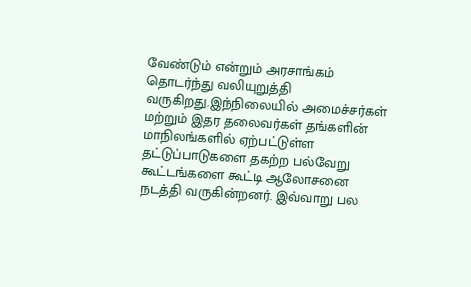வேண்டும் என்றும் அரசாங்கம் தொடர்ந்து வலியுறுத்தி வருகிறது.இந்நிலையில் அமைச்சர்கள் மற்றும் இதர தலைவர்கள் தங்களின் மாநிலங்களில் ஏற்பட்டுள்ள தட்டுப்பாடுகளை தகற்ற பல்வேறு கூட்டங்களை கூட்டி ஆலோசனை நடத்தி வருகின்றனர். இவ்வாறு பல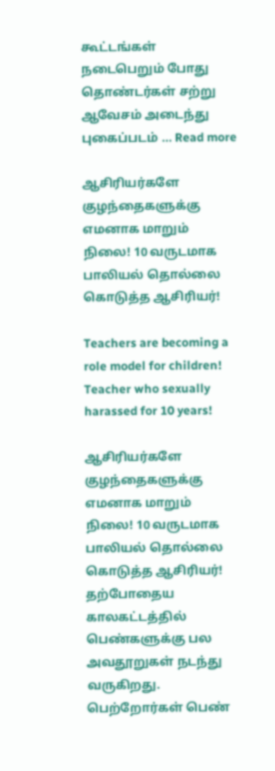கூட்டங்கள் நடைபெறும் போது தொண்டர்கள் சற்று ஆவேசம் அடைந்து புகைப்படம் … Read more

ஆசிரியர்களே குழந்தைகளுக்கு எமனாக மாறும் நிலை! 10 வருடமாக பாலியல் தொல்லை கொடுத்த ஆசிரியர்!

Teachers are becoming a role model for children! Teacher who sexually harassed for 10 years!

ஆசிரியர்களே குழந்தைகளுக்கு எமனாக மாறும் நிலை! 10 வருடமாக பாலியல் தொல்லை கொடுத்த ஆசிரியர்! தற்போதைய காலகட்டத்தில் பெண்களுக்கு பல அவதூறுகள் நடந்து வருகிறது. பெற்றோர்கள் பெண்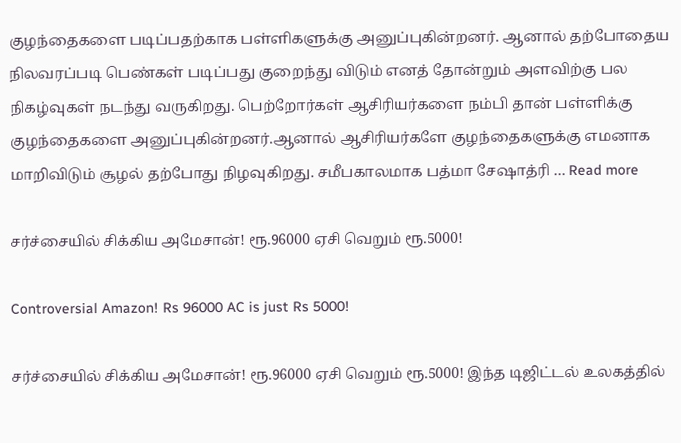குழந்தைகளை படிப்பதற்காக பள்ளிகளுக்கு அனுப்புகின்றனர். ஆனால் தற்போதைய நிலவரப்படி பெண்கள் படிப்பது குறைந்து விடும் எனத் தோன்றும் அளவிற்கு பல நிகழ்வுகள் நடந்து வருகிறது. பெற்றோர்கள் ஆசிரியர்களை நம்பி தான் பள்ளிக்கு குழந்தைகளை அனுப்புகின்றனர்.ஆனால் ஆசிரியர்களே குழந்தைகளுக்கு எமனாக மாறிவிடும் சூழல் தற்போது நிழவுகிறது. சமீபகாலமாக பத்மா சேஷாத்ரி … Read more

சர்ச்சையில் சிக்கிய அமேசான்! ரூ.96000 ஏசி வெறும் ரூ.5000!

Controversial Amazon! Rs 96000 AC is just Rs 5000!

சர்ச்சையில் சிக்கிய அமேசான்! ரூ.96000 ஏசி வெறும் ரூ.5000! இந்த டிஜிட்டல் உலகத்தில்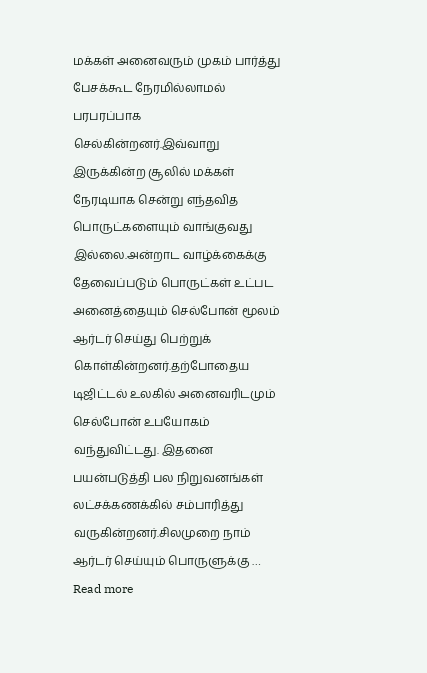மக்கள் அனைவரும் முகம் பார்த்து பேசக்கூட நேரமில்லாமல் பரபரப்பாக செல்கின்றனர்.இவ்வாறு இருக்கின்ற சூலில் மக்கள் நேரடியாக சென்று எந்தவித பொருட்களையும் வாங்குவது இல்லை.அன்றாட வாழ்க்கைக்கு தேவைப்படும் பொருட்கள் உட்பட அனைத்தையும் செல்போன் மூலம் ஆர்டர் செய்து பெற்றுக் கொள்கின்றனர்.தற்போதைய டிஜிட்டல் உலகில் அனைவரிடமும் செல்போன் உபயோகம் வந்துவிட்டது. இதனை பயன்படுத்தி பல நிறுவனங்கள் லட்சக்கணக்கில் சம்பாரித்து வருகின்றனர்.சிலமுறை நாம் ஆர்டர் செய்யும் பொருளுக்கு … Read more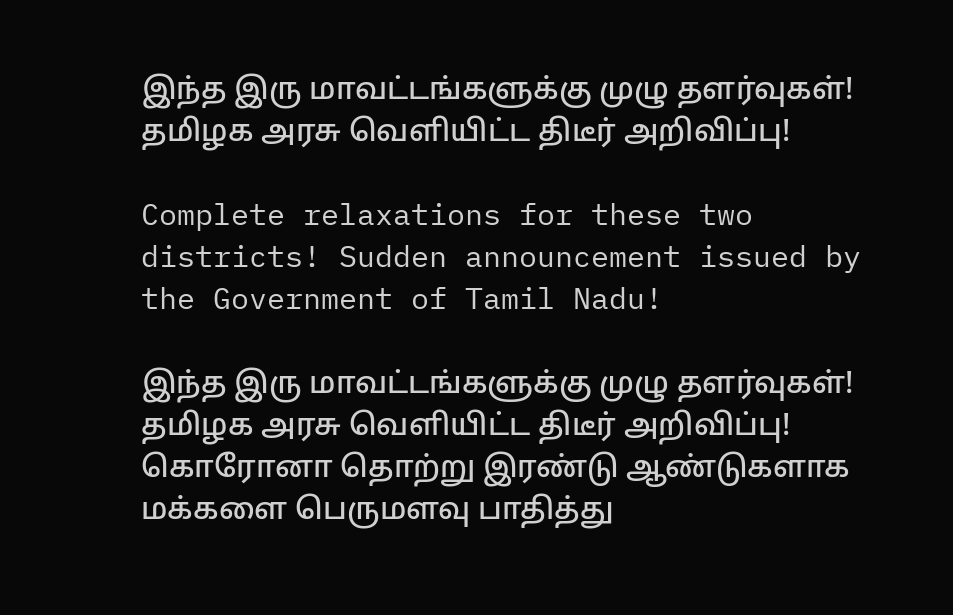இந்த இரு மாவட்டங்களுக்கு முழு தளர்வுகள்! தமிழக அரசு வெளியிட்ட திடீர் அறிவிப்பு!

Complete relaxations for these two districts! Sudden announcement issued by the Government of Tamil Nadu!

இந்த இரு மாவட்டங்களுக்கு முழு தளர்வுகள்! தமிழக அரசு வெளியிட்ட திடீர் அறிவிப்பு! கொரோனா தொற்று இரண்டு ஆண்டுகளாக மக்களை பெருமளவு பாதித்து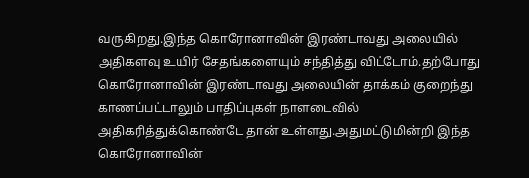வருகிறது.இந்த கொரோனாவின் இரண்டாவது அலையில் அதிகளவு உயிர் சேதங்களையும் சந்தித்து விட்டோம்.தற்போது கொரோனாவின் இரண்டாவது அலையின் தாக்கம் குறைந்து காணப்பட்டாலும் பாதிப்புகள் நாளடைவில் அதிகரித்துக்கொண்டே தான் உள்ளது.அதுமட்டுமின்றி இந்த கொரோனாவின்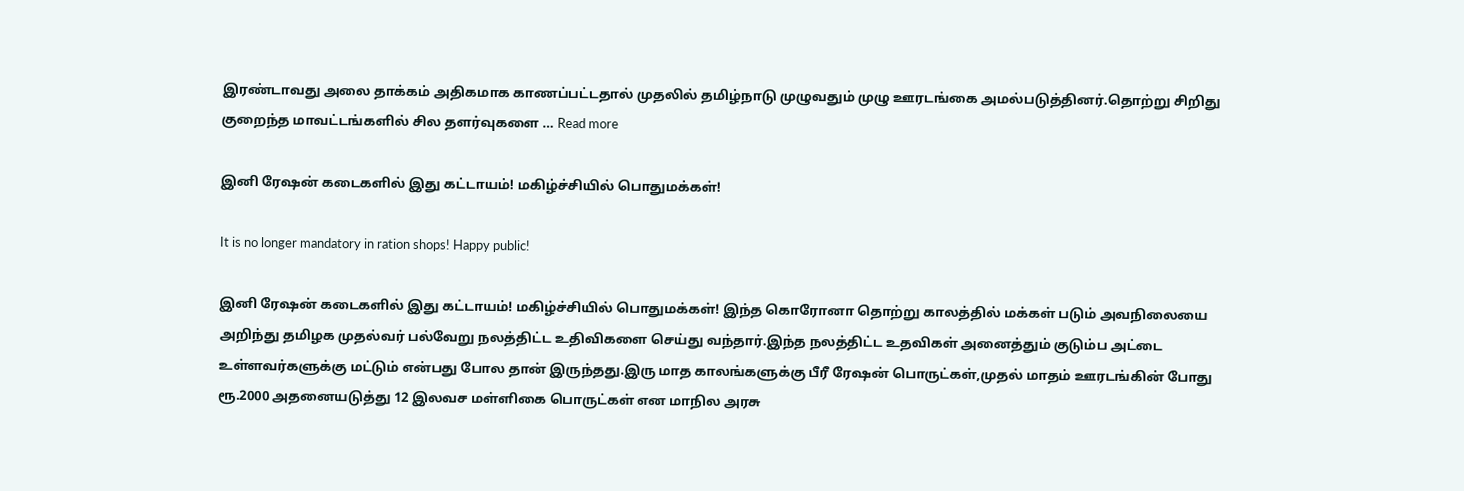இரண்டாவது அலை தாக்கம் அதிகமாக காணப்பட்டதால் முதலில் தமிழ்நாடு முழுவதும் முழு ஊரடங்கை அமல்படுத்தினர்.தொற்று சிறிது குறைந்த மாவட்டங்களில் சில தளர்வுகளை … Read more

இனி ரேஷன் கடைகளில் இது கட்டாயம்! மகிழ்ச்சியில் பொதுமக்கள்!

It is no longer mandatory in ration shops! Happy public!

இனி ரேஷன் கடைகளில் இது கட்டாயம்! மகிழ்ச்சியில் பொதுமக்கள்! இந்த கொரோனா தொற்று காலத்தில் மக்கள் படும் அவநிலையை அறிந்து தமிழக முதல்வர் பல்வேறு நலத்திட்ட உதிவிகளை செய்து வந்தார்.இந்த நலத்திட்ட உதவிகள் அனைத்தும் குடும்ப அட்டை உள்ளவர்களுக்கு மட்டும் என்பது போல தான் இருந்தது.இரு மாத காலங்களுக்கு பீரீ ரேஷன் பொருட்கள்,முதல் மாதம் ஊரடங்கின் போது ரூ.2000 அதனையடுத்து 12 இலவச மள்ளிகை பொருட்கள் என மாநில அரசு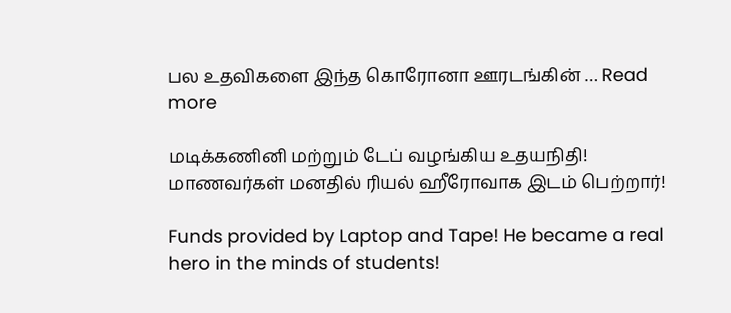பல உதவிகளை இந்த கொரோனா ஊரடங்கின் … Read more

மடிக்கணினி மற்றும் டேப் வழங்கிய உதயநிதி! மாணவர்கள் மனதில் ரியல் ஹீரோவாக இடம் பெற்றார்!

Funds provided by Laptop and Tape! He became a real hero in the minds of students!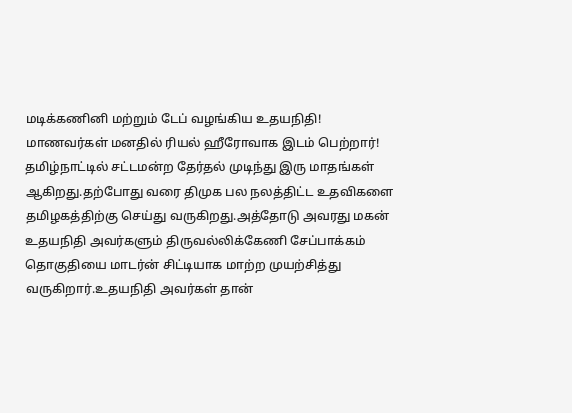மடிக்கணினி மற்றும் டேப் வழங்கிய உதயநிதி! மாணவர்கள் மனதில் ரியல் ஹீரோவாக இடம் பெற்றார்! தமிழ்நாட்டில் சட்டமன்ற தேர்தல் முடிந்து இரு மாதங்கள் ஆகிறது.தற்போது வரை திமுக பல நலத்திட்ட உதவிகளை தமிழகத்திற்கு செய்து வருகிறது.அத்தோடு அவரது மகன் உதயநிதி அவர்களும் திருவல்லிக்கேணி சேப்பாக்கம் தொகுதியை மாடர்ன் சிட்டியாக மாற்ற முயற்சித்து வருகிறார்.உதயநிதி அவர்கள் தான்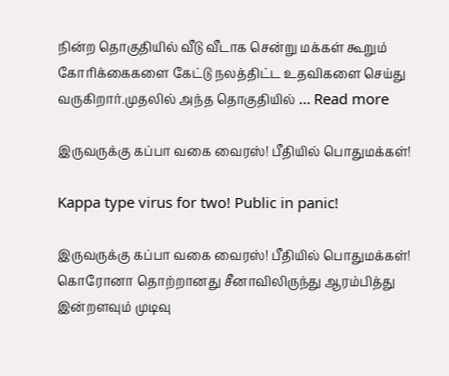நின்ற தொகுதியில் வீடு வீடாக சென்று மக்கள் கூறும் கோரிக்கைகளை கேட்டு நலத்திட்ட உதவிகளை செய்து வருகிறார்.முதலில் அந்த தொகுதியில் … Read more

இருவருக்கு கப்பா வகை வைரஸ்! பீதியில் பொதுமக்கள்!

Kappa type virus for two! Public in panic!

இருவருக்கு கப்பா வகை வைரஸ்! பீதியில் பொதுமக்கள்! கொரோனா தொற்றானது சீனாவிலிருந்து ஆரம்பித்து இன்றளவும் முடிவு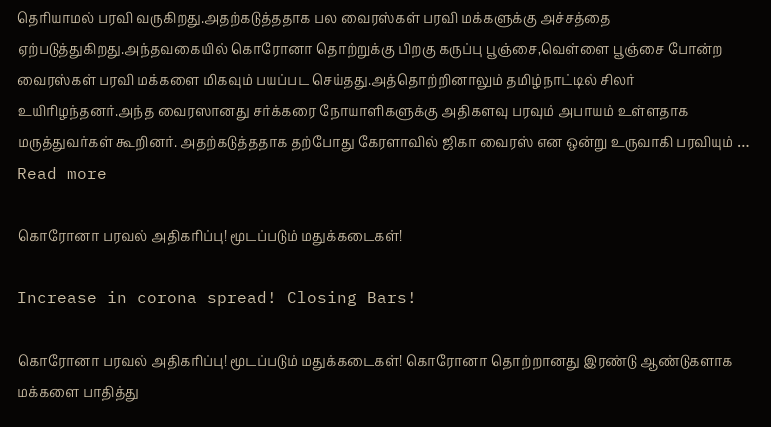தெரியாமல் பரவி வருகிறது.அதற்கடுத்ததாக பல வைரஸ்கள் பரவி மக்களுக்கு அச்சத்தை ஏற்படுத்துகிறது.அந்தவகையில் கொரோனா தொற்றுக்கு பிறகு கருப்பு பூஞ்சை,வெள்ளை பூஞ்சை போன்ற வைரஸ்கள் பரவி மக்களை மிகவும் பயப்பட செய்தது.அத்தொற்றினாலும் தமிழ்நாட்டில் சிலர் உயிரிழந்தனர்.அந்த வைரஸானது சர்க்கரை நோயாளிகளுக்கு அதிகளவு பரவும் அபாயம் உள்ளதாக மருத்துவர்கள் கூறினர். அதற்கடுத்ததாக தற்போது கேரளாவில் ஜிகா வைரஸ் என ஒன்று உருவாகி பரவியும் … Read more

கொரோனா பரவல் அதிகரிப்பு! மூடப்படும் மதுக்கடைகள்!

Increase in corona spread! Closing Bars!

கொரோனா பரவல் அதிகரிப்பு! மூடப்படும் மதுக்கடைகள்! கொரோனா தொற்றானது இரண்டு ஆண்டுகளாக மக்களை பாதித்து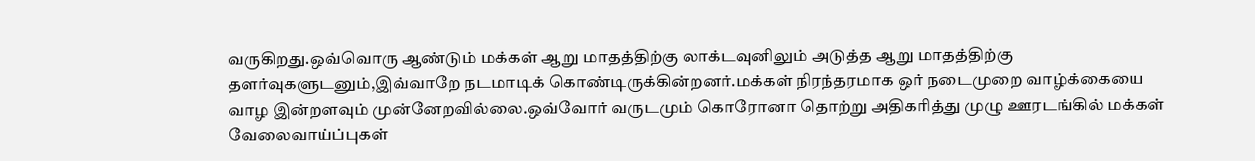வருகிறது.ஒவ்வொரு ஆண்டும் மக்கள் ஆறு மாதத்திற்கு லாக்டவுனிலும் அடுத்த ஆறு மாதத்திற்கு தளர்வுகளுடனும்,இவ்வாறே நடமாடிக் கொண்டிருக்கின்றனர்.மக்கள் நிரந்தரமாக ஒர் நடைமுறை வாழ்க்கையை வாழ இன்றளவும் முன்னேறவில்லை.ஒவ்வோர் வருடமும் கொரோனா தொற்று அதிகரித்து முழு ஊரடங்கில் மக்கள் வேலைவாய்ப்புகள்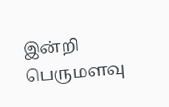இன்றி பெருமளவு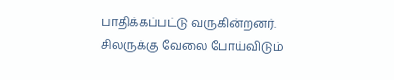பாதிக்கப்பட்டு வருகின்றனர். சிலருக்கு வேலை போய்விடும்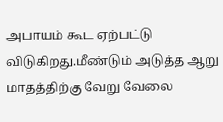அபாயம் கூட ஏற்பட்டு விடுகிறது.மீண்டும் அடுத்த ஆறு மாதத்திற்கு வேறு வேலை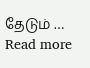தேடும் … Read more